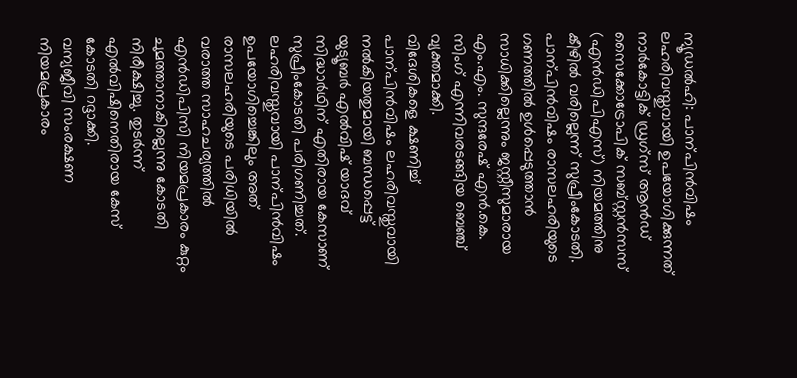ന്യൂഡൽഹി: പാന്പിൻവിഷം ലഹരിവസ്തുവായി ഉപയോഗിക്കുന്നത് നാർകോട്ടിക് ഡ്രഗ്സ് ആൻഡ് സൈക്കോട്രോപിക് സബ്സ്റ്റൻസസ് (എൻഡിപിഎസ്) നിയമത്തിനു കീഴിൽ വരില്ലെന്ന് സുപ്രീംകോടതി.
പാന്പിൻവിഷം രാസലഹരിയുടെ ഗണത്തിൽ ഉൾപ്പെടുത്താൻ സാധിക്കില്ലെന്നും ജസ്റ്റീസുമാരായ എം.എം. സുന്ദരേഷ് എൻ.കെ. സിംഗ് എന്നിവരടങ്ങിയ ബെഞ്ച് വ്യക്തമാക്കി.
വിദേശികളെ ക്ഷണിച്ച് പാന്പിൻവിഷം ലഹരിവസ്തുവായി നൽകിയതുമായി ബന്ധപ്പെട്ട് യുട്യൂബർ എൽവിഷ് യാദവ് സിദ്ധാർഥിന് എതിരായ കേസാണ് സുപ്രീംകോടതി പരിഗണിച്ചത്.
ലഹരിവസ്തുവായി പാന്പിൻവിഷം ഉപയോഗിച്ചെങ്കിലും അത് രാസലഹരിയുടെ പരിധിയിൽ വരാത്ത സാഹചര്യത്തിൽ എൻഡിപിസി നിയമപ്രകാരം കുറ്റം ചുമത്താനാകില്ലെന്നു കോടതി നിരീക്ഷിച്ചു. തുടർന്ന് എൽവിഷിനെതിരായ കേസ് കോടതി റദ്ദാക്കി.
വന്യജീവി സംരക്ഷണ നിയമപ്രകാരം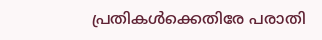പ്രതികൾക്കെതിരേ പരാതി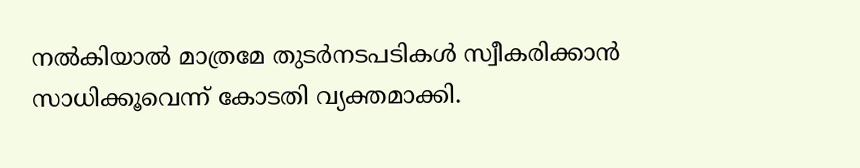നൽകിയാൽ മാത്രമേ തുടർനടപടികൾ സ്വീകരിക്കാൻ സാധിക്കൂവെന്ന് കോടതി വ്യക്തമാക്കി.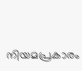നിയമപ്രകാരം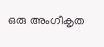ഒരു അംഗീകൃത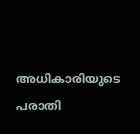അധികാരിയുടെ പരാതി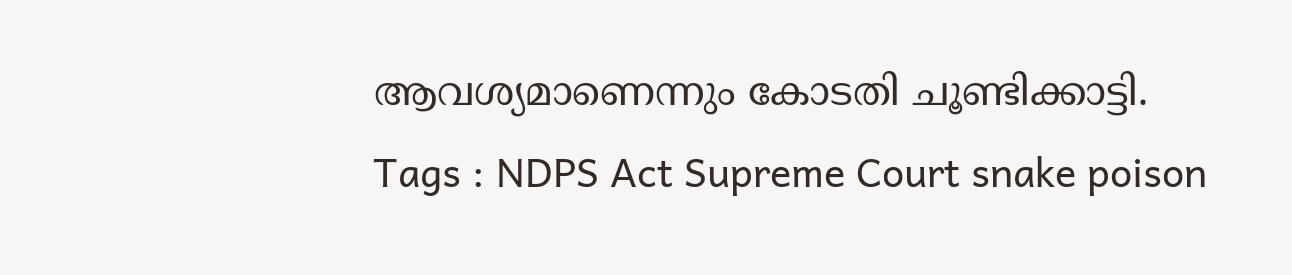ആവശ്യമാണെന്നും കോടതി ചൂണ്ടിക്കാട്ടി.
Tags : NDPS Act Supreme Court snake poison